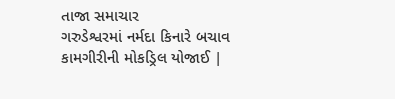તાજા સમાચાર
ગરુડેશ્વરમાં નર્મદા કિનારે બચાવ કામગીરીની મોકડ્રિલ યોજાઈ |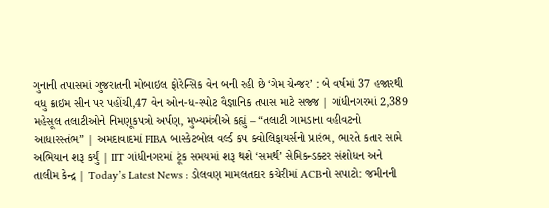ગુનાની તપાસમાં ગુજરાતની મોબાઇલ ફોરેન્સિક વેન બની રહી છે ‘ગેમ ચેન્જર’ : બે વર્ષમાં 37 હજારથી વધુ ક્રાઇમ સીન પર પહોંચી,47 વેન ઓન-ધ-સ્પોટ વૈજ્ઞાનિક તપાસ માટે સજ્જ | ગાંધીનગરમાં 2,389 મહેસૂલ તલાટીઓને નિમણૂકપત્રો અર્પણ, મુખ્યમંત્રીએ કહ્યું – “તલાટી ગામડાના વહીવટનો આધારસ્તંભ” | અમદાવાદમાં FIBA બાસ્કેટબોલ વર્લ્ડ કપ ક્વોલિફાયર્સનો પ્રારંભ, ભારતે કતાર સામે અભિયાન શરૂ કર્યું | IIT ગાંધીનગરમાં ટૂંક સમયમાં શરૂ થશે ‘સમર્થ’ સેમિકન્ડક્ટર સંશોધન અને તાલીમ કેન્દ્ર | Today’s Latest News : ડોલવણ મામલતદાર કચેરીમાં ACBનો સપાટો: જમીનની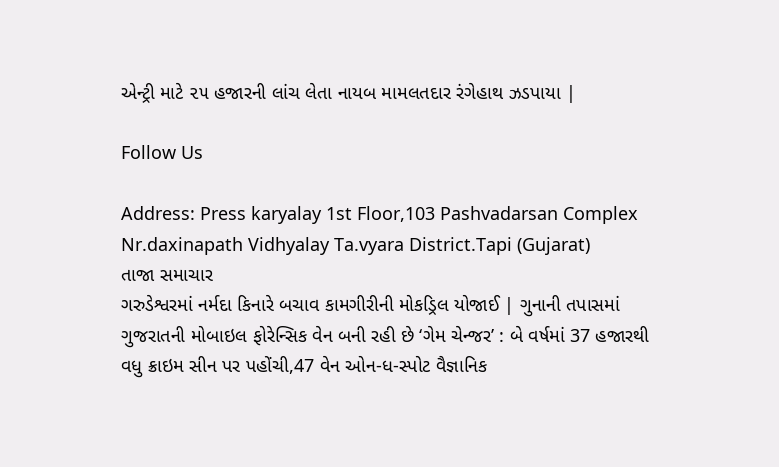એન્ટ્રી માટે ૨૫ હજારની લાંચ લેતા નાયબ મામલતદાર રંગેહાથ ઝડપાયા |

Follow Us

Address: Press karyalay 1st Floor,103 Pashvadarsan Complex Nr.daxinapath Vidhyalay Ta.vyara District.Tapi (Gujarat)
તાજા સમાચાર
ગરુડેશ્વરમાં નર્મદા કિનારે બચાવ કામગીરીની મોકડ્રિલ યોજાઈ | ગુનાની તપાસમાં ગુજરાતની મોબાઇલ ફોરેન્સિક વેન બની રહી છે ‘ગેમ ચેન્જર’ : બે વર્ષમાં 37 હજારથી વધુ ક્રાઇમ સીન પર પહોંચી,47 વેન ઓન-ધ-સ્પોટ વૈજ્ઞાનિક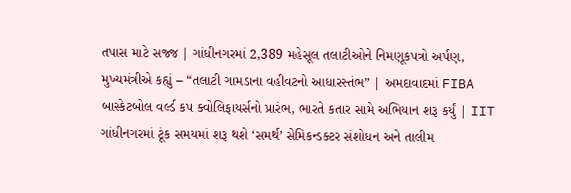તપાસ માટે સજ્જ | ગાંધીનગરમાં 2,389 મહેસૂલ તલાટીઓને નિમણૂકપત્રો અર્પણ, મુખ્યમંત્રીએ કહ્યું – “તલાટી ગામડાના વહીવટનો આધારસ્તંભ” | અમદાવાદમાં FIBA બાસ્કેટબોલ વર્લ્ડ કપ ક્વોલિફાયર્સનો પ્રારંભ, ભારતે કતાર સામે અભિયાન શરૂ કર્યું | IIT ગાંધીનગરમાં ટૂંક સમયમાં શરૂ થશે ‘સમર્થ’ સેમિકન્ડક્ટર સંશોધન અને તાલીમ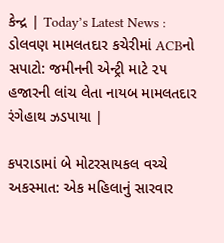કેન્દ્ર | Today’s Latest News : ડોલવણ મામલતદાર કચેરીમાં ACBનો સપાટો: જમીનની એન્ટ્રી માટે ૨૫ હજારની લાંચ લેતા નાયબ મામલતદાર રંગેહાથ ઝડપાયા |

કપરાડામાં બે મોટરસાયકલ વચ્ચે અકસ્માત: એક મહિલાનું સારવાર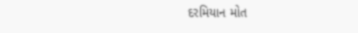દરમિયાન મોત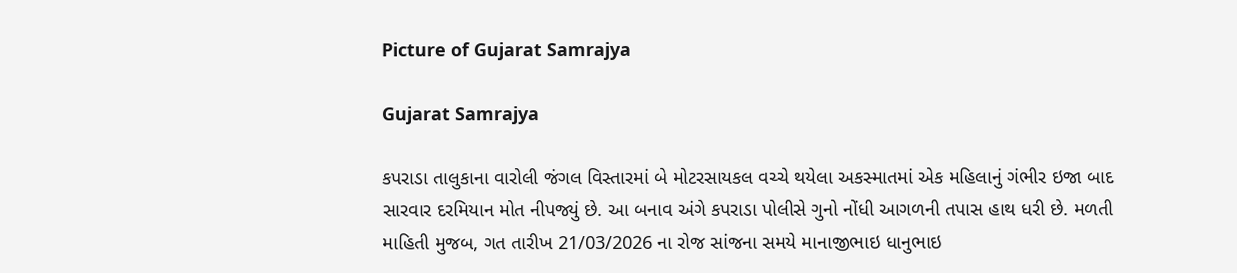Picture of Gujarat Samrajya

Gujarat Samrajya

કપરાડા તાલુકાના વારોલી જંગલ વિસ્તારમાં બે મોટરસાયકલ વચ્ચે થયેલા અકસ્માતમાં એક મહિલાનું ગંભીર ઇજા બાદ સારવાર દરમિયાન મોત નીપજ્યું છે. આ બનાવ અંગે કપરાડા પોલીસે ગુનો નોંધી આગળની તપાસ હાથ ધરી છે. મળતી માહિતી મુજબ, ગત તારીખ 21/03/2026 ના રોજ સાંજના સમયે માનાજીભાઇ ધાનુભાઇ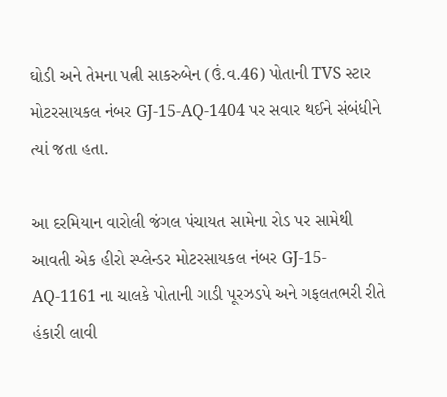ઘોડી અને તેમના પત્ની સાકરુબેન (ઉં.વ.46) પોતાની TVS સ્ટાર મોટરસાયકલ નંબર GJ-15-AQ-1404 પર સવાર થઈને સંબંધીને ત્યાં જતા હતા.

આ દરમિયાન વારોલી જંગલ પંચાયત સામેના રોડ પર સામેથી આવતી એક હીરો સ્પ્લેન્ડર મોટરસાયકલ નંબર GJ-15-AQ-1161 ના ચાલકે પોતાની ગાડી પૂરઝડપે અને ગફલતભરી રીતે હંકારી લાવી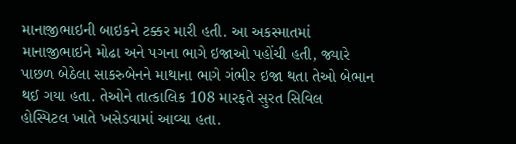માનાજીભાઇની બાઇકને ટક્કર મારી હતી. આ અકસ્માતમાં માનાજીભાઇને મોઢા અને પગના ભાગે ઇજાઓ પહોંચી હતી, જ્યારે પાછળ બેઠેલા સાકરુબેનને માથાના ભાગે ગંભીર ઇજા થતા તેઓ બેભાન થઈ ગયા હતા. તેઓને તાત્કાલિક 108 મારફતે સુરત સિવિલ હોસ્પિટલ ખાતે ખસેડવામાં આવ્યા હતા.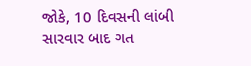જોકે, 10 દિવસની લાંબી સારવાર બાદ ગત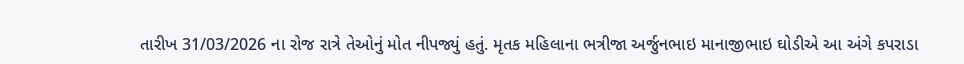તારીખ 31/03/2026 ના રોજ રાત્રે તેઓનું મોત નીપજ્યું હતું. મૃતક મહિલાના ભત્રીજા અર્જુનભાઇ માનાજીભાઇ ઘોડીએ આ અંગે કપરાડા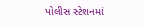પોલીસ સ્ટેશનમાં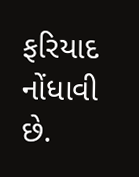ફરિયાદ નોંધાવી છે.